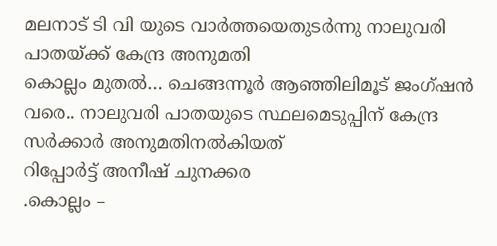മലനാട് ടി വി യുടെ വാർത്തയെതുടർന്നു നാലുവരി പാതയ്ക്ക് കേന്ദ്ര അനുമതി
കൊല്ലം മുതൽ… ചെങ്ങന്നൂർ ആഞ്ഞിലിമൂട് ജംഗ്ഷൻ വരെ.. നാലുവരി പാതയുടെ സ്ഥലമെടുപ്പിന് കേന്ദ്ര സർക്കാർ അനുമതിനൽകിയത്
റിപ്പോർട്ട് അനീഷ് ചുനക്കര
.കൊല്ലം –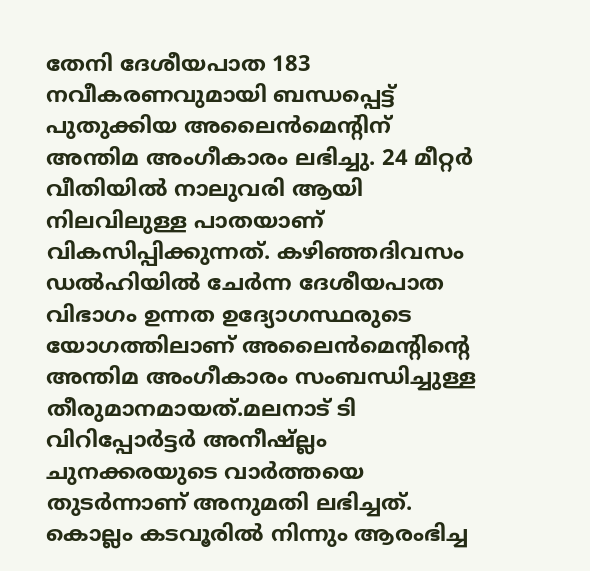തേനി ദേശീയപാത 183 നവീകരണവുമായി ബന്ധപ്പെട്ട് പുതുക്കിയ അലൈൻമെന്റിന് അന്തിമ അംഗീകാരം ലഭിച്ചു. 24 മീറ്റർ വീതിയിൽ നാലുവരി ആയി നിലവിലുള്ള പാതയാണ് വികസിപ്പിക്കുന്നത്. കഴിഞ്ഞദിവസം ഡൽഹിയിൽ ചേർന്ന ദേശീയപാത വിഭാഗം ഉന്നത ഉദ്യോഗസ്ഥരുടെ യോഗത്തിലാണ് അലൈൻമെന്റിന്റെ അന്തിമ അംഗീകാരം സംബന്ധിച്ചുള്ള തീരുമാനമായത്.മലനാട് ടി വിറിപ്പോർട്ടർ അനീഷ്ല്ലം ചുനക്കരയുടെ വാർത്തയെ തുടർന്നാണ് അനുമതി ലഭിച്ചത്. കൊല്ലം കടവൂരിൽ നിന്നും ആരംഭിച്ച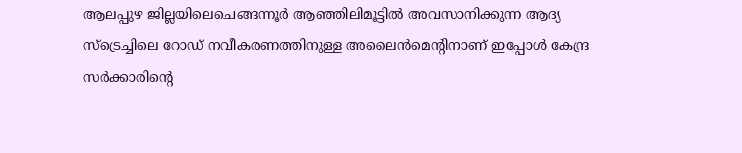ആലപ്പുഴ ജില്ലയിലെചെങ്ങന്നൂർ ആഞ്ഞിലിമൂട്ടിൽ അവസാനിക്കുന്ന ആദ്യ സ്ട്രെച്ചിലെ റോഡ് നവീകരണത്തിനുള്ള അലൈൻമെന്റിനാണ് ഇപ്പോൾ കേന്ദ്ര സർക്കാരിൻ്റെ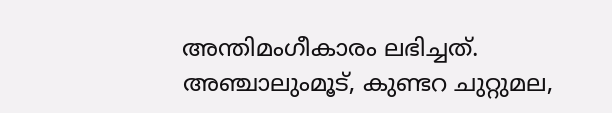അന്തിമംഗീകാരം ലഭിച്ചത്. അഞ്ചാലുംമൂട്, കുണ്ടറ ചുറ്റുമല,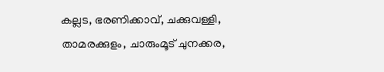കല്ലട, ഭരണിക്കാവ്, ചക്കുവള്ളി, താമരക്കുളം, ചാരുംമൂട് ചുനക്കര,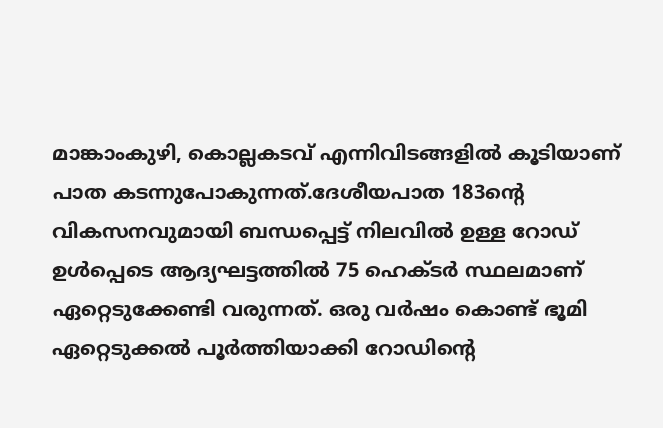മാങ്കാംകുഴി, കൊല്ലകടവ് എന്നിവിടങ്ങളിൽ കൂടിയാണ് പാത കടന്നുപോകുന്നത്.ദേശീയപാത 183ന്റെ വികസനവുമായി ബന്ധപ്പെട്ട് നിലവിൽ ഉള്ള റോഡ് ഉൾപ്പെടെ ആദ്യഘട്ടത്തിൽ 75 ഹെക്ടർ സ്ഥലമാണ് ഏറ്റെടുക്കേണ്ടി വരുന്നത്. ഒരു വർഷം കൊണ്ട് ഭൂമി ഏറ്റെടുക്കൽ പൂർത്തിയാക്കി റോഡിന്റെ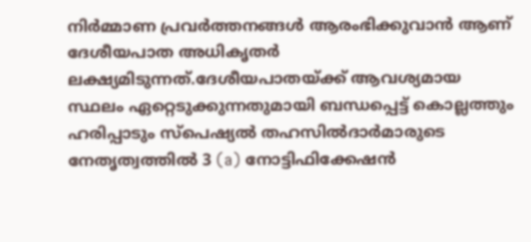നിർമ്മാണ പ്രവർത്തനങ്ങൾ ആരംഭിക്കുവാൻ ആണ് ദേശീയപാത അധികൃതർ ലക്ഷ്യമിടുന്നത്.ദേശീയപാതയ്ക്ക് ആവശ്യമായ സ്ഥലം ഏറ്റെടുക്കുന്നതുമായി ബന്ധപ്പെട്ട് കൊല്ലത്തും ഹരിപ്പാടും സ്പെഷ്യൽ തഹസിൽദാർമാരുടെ നേതൃത്വത്തിൽ 3 (a) നോട്ടിഫിക്കേഷൻ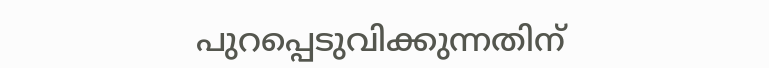പുറപ്പെടുവിക്കുന്നതിന്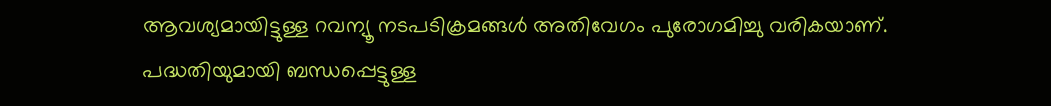ആവശ്യമായിട്ടുള്ള റവന്യൂ നടപടിക്രമങ്ങൾ അതിവേഗം പുരോഗമിച്ചു വരികയാണ്. പദ്ധതിയുമായി ബന്ധപ്പെട്ടുള്ള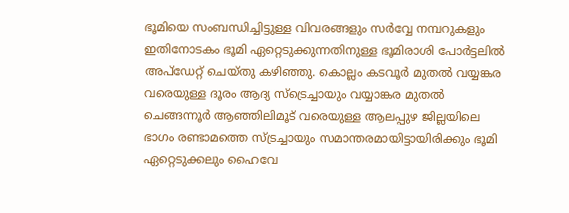ഭൂമിയെ സംബന്ധിച്ചിട്ടുള്ള വിവരങ്ങളും സർവ്വേ നമ്പറുകളും ഇതിനോടകം ഭൂമി ഏറ്റെടുക്കുന്നതിനുള്ള ഭൂമിരാശി പോർട്ടലിൽ അപ്ഡേറ്റ് ചെയ്തു കഴിഞ്ഞു. കൊല്ലം കടവൂർ മുതൽ വയ്യങ്കര വരെയുള്ള ദൂരം ആദ്യ സ്ട്രെച്ചായും വയ്യാങ്കര മുതൽ ചെങ്ങന്നൂർ ആഞ്ഞിലിമൂട് വരെയുള്ള ആലപ്പുഴ ജില്ലയിലെ ഭാഗം രണ്ടാമത്തെ സ്ട്രച്ചായും സമാന്തരമായിട്ടായിരിക്കും ഭൂമി ഏറ്റെടുക്കലും ഹൈവേ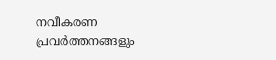നവീകരണ പ്രവർത്തനങ്ങളും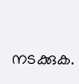നടക്കുക.